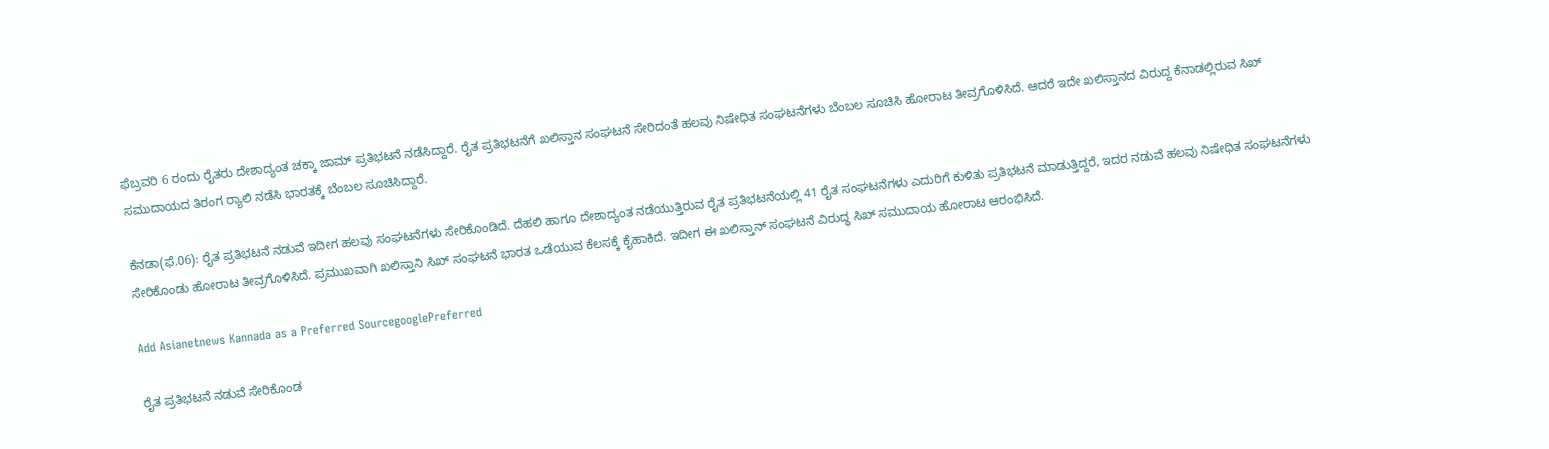ಫೆಬ್ರವರಿ 6 ರಂದು ರೈತರು ದೇಶಾದ್ಯಂತ ಚಕ್ಕಾ ಜಾಮ್ ಪ್ರತಿಭಟನೆ ನಡೆಸಿದ್ದಾರೆ. ರೈತ ಪ್ರತಿಭಟನೆಗೆ ಖಲಿಸ್ತಾನ ಸಂಘಟನೆ ಸೇರಿದಂತೆ ಹಲವು ನಿಷೇಧಿತ ಸಂಘಟನೆಗಳು ಬೆಂಬಲ ಸೂಚಿಸಿ ಹೋರಾಟ ತೀವ್ರಗೊಳಿಸಿದೆ. ಆದರೆ ಇದೇ ಖಲಿಸ್ತಾನದ ವಿರುದ್ದ ಕೆನಾಡಲ್ಲಿರುವ ಸಿಖ್ ಸಮುದಾಯದ ತಿರಂಗ ರ‍್ಯಾಲಿ ನಡೆಸಿ ಭಾರತಕ್ಕೆ ಬೆಂಬಲ ಸೂಚಿಸಿದ್ದಾರೆ.

ಕೆನಡಾ(ಫೆ.06): ರೈತ ಪ್ರತಿಭಟನೆ ನಡುವೆ ಇದೀಗ ಹಲವು ಸಂಘಟನೆಗಳು ಸೇರಿಕೊಂಡಿದೆ. ದೆಹಲಿ ಹಾಗೂ ದೇಶಾದ್ಯಂತ ನಡೆಯುತ್ತಿರುವ ರೈತ ಪ್ರತಿಭಟನೆಯಲ್ಲಿ 41 ರೈತ ಸಂಘಟನೆಗಳು ಎದುರಿಗೆ ಕುಳಿತು ಪ್ರತಿಭಟನೆ ಮಾಡುತ್ತಿದ್ದರೆ, ಇದರ ನಡುವೆ ಹಲವು ನಿಷೇಧಿತ ಸಂಘಟನೆಗಳು ಸೇರಿಕೊಂಡು ಹೋರಾಟ ತೀವ್ರಗೊಳಿಸಿದೆ. ಪ್ರಮುಖವಾಗಿ ಖಲಿಸ್ತಾನಿ ಸಿಖ್ ಸಂಘಟನೆ ಭಾರತ ಒಡೆಯುವ ಕೆಲಸಕ್ಕೆ ಕೈಹಾಕಿದೆ. ಇದೀಗ ಈ ಖಲಿಸ್ತಾನ್ ಸಂಘಟನೆ ವಿರುದ್ಧ ಸಿಖ್ ಸಮುದಾಯ ಹೋರಾಟ ಆರಂಭಿಸಿದೆ.

Add Asianetnews Kannada as a Preferred SourcegooglePreferred

ರೈತ ಪ್ರತಿಭಟನೆ ನಡುವೆ ಸೇರಿಕೊಂಡ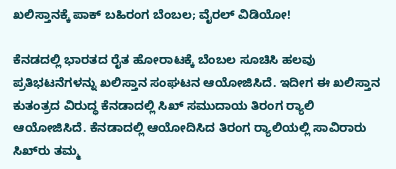ಖಲಿಸ್ತಾನಕ್ಕೆ ಪಾಕ್ ಬಹಿರಂಗ ಬೆಂಬಲ; ವೈರಲ್ ವಿಡಿಯೋ!

ಕೆನಡದಲ್ಲಿ ಭಾರತದ ರೈತ ಹೋರಾಟಕ್ಕೆ ಬೆಂಬಲ ಸೂಚಿಸಿ ಹಲವು ಪ್ರತಿಭಟನೆಗಳನ್ನು ಖಲಿಸ್ತಾನ ಸಂಘಟನ ಆಯೋಜಿಸಿದೆ. ಇದೀಗ ಈ ಖಲಿಸ್ತಾನ ಕುತಂತ್ರದ ವಿರುದ್ಧ ಕೆನಡಾದಲ್ಲಿ ಸಿಖ್ ಸಮುದಾಯ ತಿರಂಗ ರ‍್ಯಾಲಿ ಆಯೋಜಿಸಿದೆ. ಕೆನಡಾದಲ್ಲಿ ಆಯೋದಿಸಿದ ತಿರಂಗ ರ‍್ಯಾಲಿಯಲ್ಲಿ ಸಾವಿರಾರು ಸಿಖ್‌ರು ತಮ್ಮ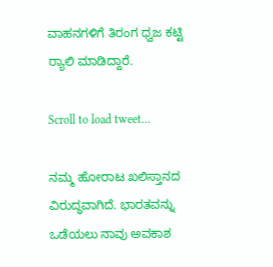ವಾಹನಗಳಿಗೆ ತಿರಂಗ ಧ್ವಜ ಕಟ್ಟಿ ರ‍್ಯಾಲಿ ಮಾಡಿದ್ದಾರೆ.

Scroll to load tweet…

ನಮ್ಮ ಹೋರಾಟ ಖಲಿಸ್ತಾನದ ವಿರುದ್ಧವಾಗಿದೆ. ಭಾರತವನ್ನು ಒಡೆಯಲು ನಾವು ಅವಕಾಶ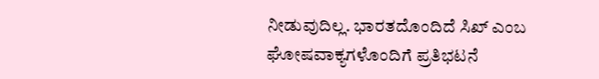ನೀಡುವುದಿಲ್ಲ. ಭಾರತದೊಂದಿದೆ ಸಿಖ್ ಎಂಬ ಘೋಷವಾಕ್ಯಗಳೊಂದಿಗೆ ಪ್ರತಿಭಟನೆ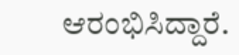ಆರಂಭಿಸಿದ್ದಾರೆ.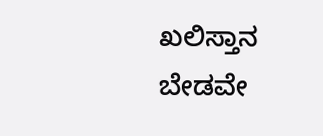ಖಲಿಸ್ತಾನ ಬೇಡವೇ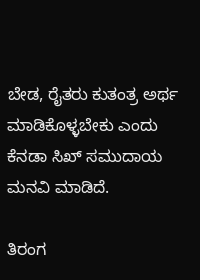ಬೇಡ, ರೈತರು ಕುತಂತ್ರ ಅರ್ಥ ಮಾಡಿಕೊಳ್ಳಬೇಕು ಎಂದು ಕೆನಡಾ ಸಿಖ್ ಸಮುದಾಯ ಮನವಿ ಮಾಡಿದೆ.

ತಿರಂಗ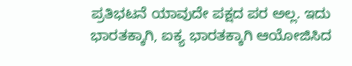ಪ್ರತಿಭಟನೆ ಯಾವುದೇ ಪಕ್ಷದ ಪರ ಅಲ್ಲ. ಇದು ಭಾರತಕ್ಕಾಗಿ, ಐಕ್ಯ ಭಾರತಕ್ಕಾಗಿ ಆಯೋಜಿಸಿದ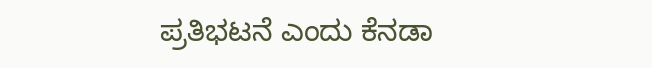ಪ್ರತಿಭಟನೆ ಎಂದು ಕೆನಡಾ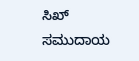ಸಿಖ್ ಸಮುದಾಯ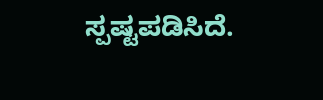ಸ್ಪಷ್ಟಪಡಿಸಿದೆ.